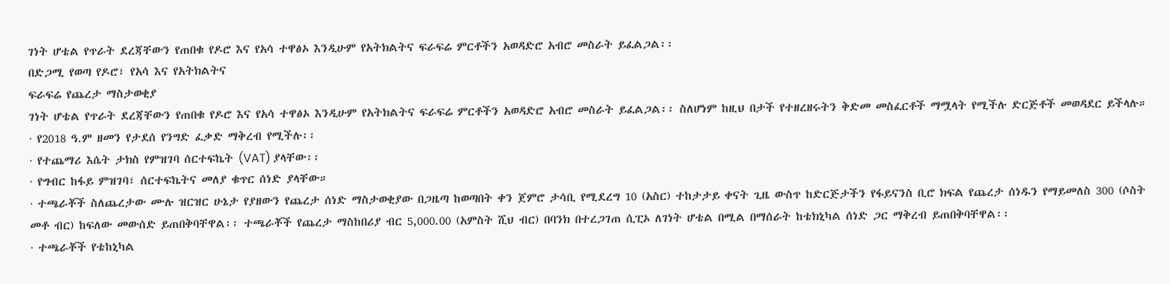ገነት ሆቴል የጥራት ደረጃቸውን የጠበቁ የዶሮ እና የአሳ ተዋፅኦ እንዲሁም የአትክልትና ፍራፍሬ ምርቶችን አወዳድሮ አብሮ መስራት ይፈልጋል፡፡
በድጋሚ የወጣ የዶሮ፣ የአሳ እና የአትክልትና
ፍራፍሬ የጨረታ ማስታወቂያ
ገነት ሆቴል የጥራት ደረጃቸውን የጠበቁ የዶሮ እና የአሳ ተዋፅኦ እንዲሁም የአትክልትና ፍራፍሬ ምርቶችን አወዳድሮ አብሮ መስራት ይፈልጋል፡፡ ስለሆነም ከዚህ በታች የተዘረዘሩትን ቅድመ መስፈርቶች ማሟላት የሚችሉ ድርጅቶች መወዳደር ይችላሉ።
· የ2018 ዓ.ም ዘመን የታደሰ የንግድ ፈቃድ ማቅረብ የሚችሉ፡፡
· የተጨማሪ እሴት ታክስ የምዝገባ ሰርተፍኬት (VAT) ያላቸው፡፡
· የግብር ከፋይ ምዝገባ፣ ሰርተፍኬትና መለያ ቁጥር ሰነድ ያላቸው።
· ተጫራቾች ስለጨረታው ሙሉ ዝርዝር ሁኔታ የያዘውን የጨረታ ሰነድ ማስታወቂያው በጋዜጣ ከወጣበት ቀን ጀምሮ ታሳቢ የሚደረግ 10 (አስር) ተከታታይ ቀናት ጊዜ ውስጥ ከድርጅታችን የፋይናንስ ቢሮ ክፍል የጨረታ ሰነዱን የማይመለስ 300 (ሶስት መቶ ብር) ከፍለው መውሰድ ይጠበቅባቸዋል፡፡ ተጫራቾች የጨረታ ማስከበሪያ ብር 5,000.00 (አምስት ሺህ ብር) በባንክ በተረጋገጠ ሲፒኦ ለገነት ሆቴል በሚል በማሰራት ከቴክኒካል ሰነድ ጋር ማቅረብ ይጠበቅባቸዋል፡፡
· ተጫራቾች የቴከኒካል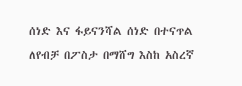ሰነድ እና ፋይናንሻል ሰነድ በተናጥል ለየብቻ በፖስታ በማሸግ እስከ አስረኛ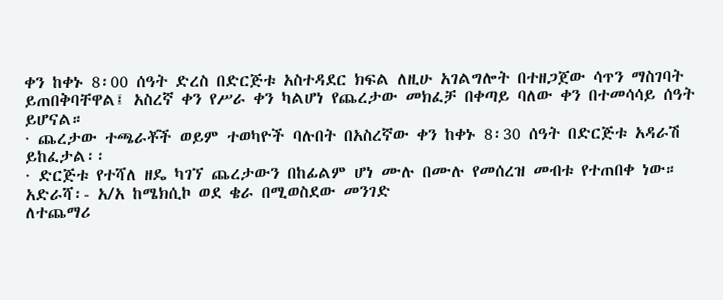ቀን ከቀኑ 8፡00 ሰዓት ድረስ በድርጅቱ አስተዳደር ክፍል ለዚሁ አገልግሎት በተዘጋጀው ሳጥን ማስገባት ይጠበቅባቸዋል፤ አስረኛ ቀን የሥራ ቀን ካልሆነ የጨረታው መክፈቻ በቀጣይ ባለው ቀን በተመሳሳይ ሰዓት ይሆናል።
· ጨረታው ተጫራቾች ወይም ተወካዮች ባሉበት በአስረኛው ቀን ከቀኑ 8፡30 ሰዓት በድርጅቱ አዳራሽ ይከፈታል፡፡
· ድርጅቱ የተሻለ ዘዴ ካገኘ ጨረታውን በከፊልም ሆነ ሙሉ በሙሉ የመሰረዝ መብቱ የተጠበቀ ነው።
አድራሻ፡- አ/አ ከሜክሲኮ ወደ ቄራ በሚወስደው መንገድ
ለተጨማሪ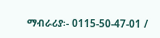ማብራሪያ፡- 0115-50-47-01 /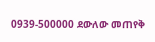0939-500000 ደውለው መጠየቅ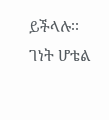ይችላሉ፡፡
ገነት ሆቴል